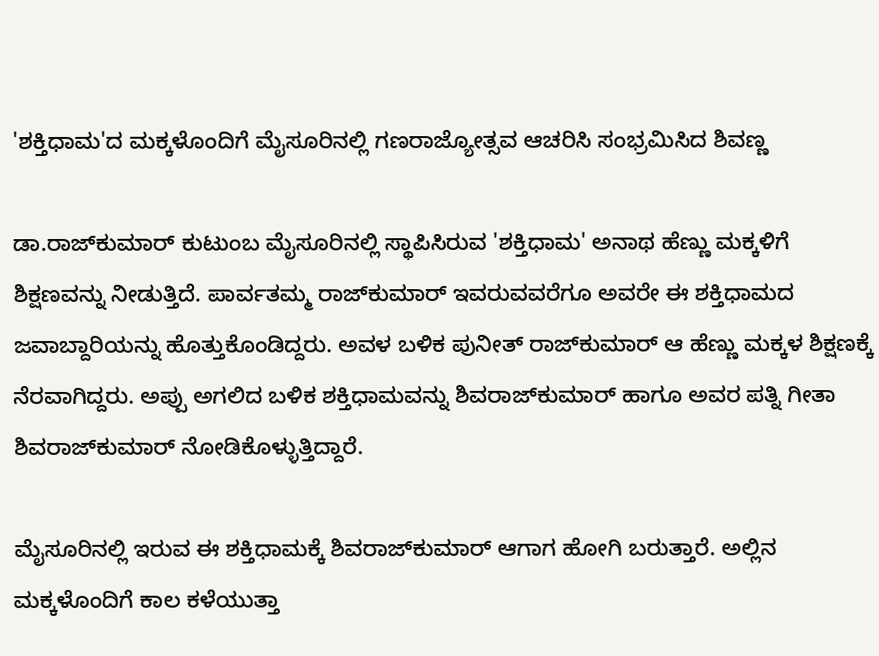'ಶಕ್ತಿಧಾಮ'ದ ಮಕ್ಕಳೊಂದಿಗೆ ಮೈಸೂರಿನಲ್ಲಿ ಗಣರಾಜ್ಯೋತ್ಸವ ಆಚರಿಸಿ ಸಂಭ್ರಮಿಸಿದ ಶಿವಣ್ಣ

ಡಾ.ರಾಜ್‌ಕುಮಾರ್ ಕುಟುಂಬ ಮೈಸೂರಿನಲ್ಲಿ ಸ್ಥಾಪಿಸಿರುವ 'ಶಕ್ತಿಧಾಮ' ಅನಾಥ ಹೆಣ್ಣು ಮಕ್ಕಳಿಗೆ ಶಿಕ್ಷಣವನ್ನು ನೀಡುತ್ತಿದೆ. ಪಾರ್ವತಮ್ಮ ರಾಜ್‌ಕುಮಾರ್ ಇವರುವವರೆಗೂ ಅವರೇ ಈ ಶಕ್ತಿಧಾಮದ ಜವಾಬ್ದಾರಿಯನ್ನು ಹೊತ್ತುಕೊಂಡಿದ್ದರು. ಅವಳ ಬಳಿಕ ಪುನೀತ್ ರಾಜ್‌ಕುಮಾರ್ ಆ ಹೆಣ್ಣು ಮಕ್ಕಳ ಶಿಕ್ಷಣಕ್ಕೆ ನೆರವಾಗಿದ್ದರು. ಅಪ್ಪು ಅಗಲಿದ ಬಳಿಕ ಶಕ್ತಿಧಾಮವನ್ನು ಶಿವರಾಜ್‌ಕುಮಾರ್ ಹಾಗೂ ಅವರ ಪತ್ನಿ ಗೀತಾ ಶಿವರಾಜ್‌ಕುಮಾರ್ ನೋಡಿಕೊಳ್ಳುತ್ತಿದ್ದಾರೆ.

ಮೈಸೂರಿನಲ್ಲಿ ಇರುವ ಈ ಶಕ್ತಿಧಾಮಕ್ಕೆ ಶಿವರಾಜ್‌ಕುಮಾರ್ ಆಗಾಗ ಹೋಗಿ ಬರುತ್ತಾರೆ. ಅಲ್ಲಿನ ಮಕ್ಕಳೊಂದಿಗೆ ಕಾಲ ಕಳೆಯುತ್ತಾ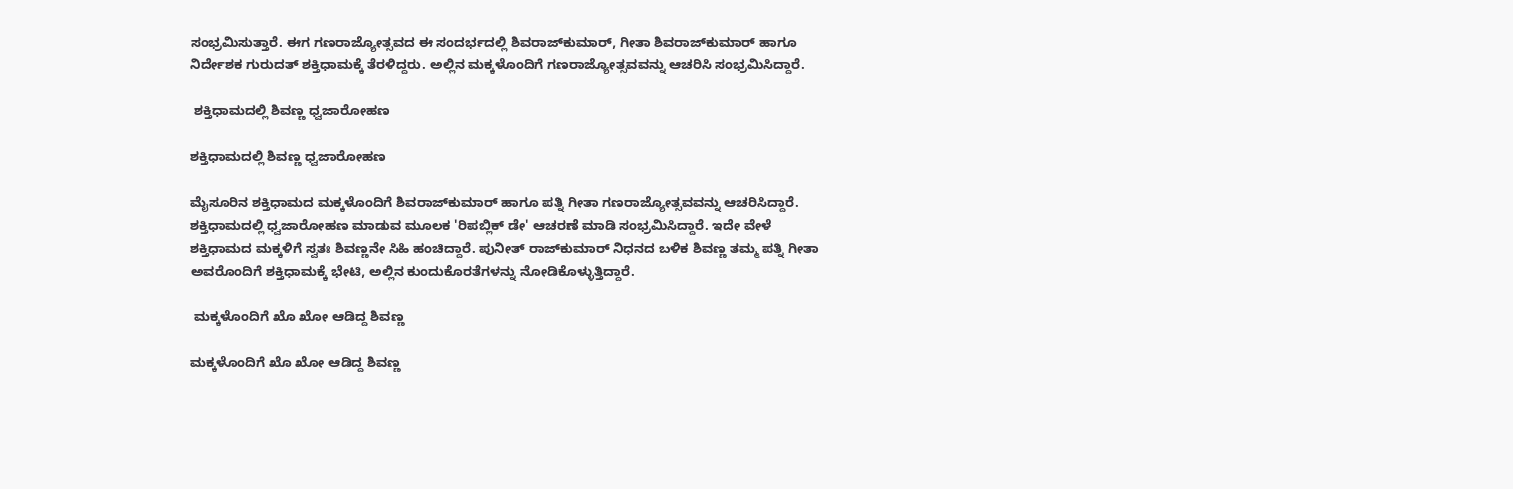ಸಂಭ್ರಮಿಸುತ್ತಾರೆ. ಈಗ ಗಣರಾಜ್ಯೋತ್ಸವದ ಈ ಸಂದರ್ಭದಲ್ಲಿ ಶಿವರಾಜ್‌ಕುಮಾರ್, ಗೀತಾ ಶಿವರಾಜ್‌ಕುಮಾರ್ ಹಾಗೂ ನಿರ್ದೇಶಕ ಗುರುದತ್ ಶಕ್ತಿಧಾಮಕ್ಕೆ ತೆರಳಿದ್ದರು. ಅಲ್ಲಿನ ಮಕ್ಕಳೊಂದಿಗೆ ಗಣರಾಜ್ಯೋತ್ಸವವನ್ನು ಆಚರಿಸಿ ಸಂಭ್ರಮಿಸಿದ್ದಾರೆ.

 ಶಕ್ತಿಧಾಮದಲ್ಲಿ ಶಿವಣ್ಣ ಧ್ವಜಾರೋಹಣ

ಶಕ್ತಿಧಾಮದಲ್ಲಿ ಶಿವಣ್ಣ ಧ್ವಜಾರೋಹಣ

ಮೈಸೂರಿನ ಶಕ್ತಿಧಾಮದ ಮಕ್ಕಳೊಂದಿಗೆ ಶಿವರಾಜ್‌ಕುಮಾರ್ ಹಾಗೂ ಪತ್ನಿ ಗೀತಾ ಗಣರಾಜ್ಯೋತ್ಸವವನ್ನು ಆಚರಿಸಿದ್ದಾರೆ. ಶಕ್ತಿಧಾಮದಲ್ಲಿ ಧ್ವಜಾರೋಹಣ ಮಾಡುವ ಮೂಲಕ 'ರಿಪಬ್ಲಿಕ್ ಡೇ' ಆಚರಣೆ ಮಾಡಿ ಸಂಭ್ರಮಿಸಿದ್ದಾರೆ. ಇದೇ ವೇಳೆ ಶಕ್ತಿಧಾಮದ ಮಕ್ಕಳಿಗೆ ಸ್ವತಃ ಶಿವಣ್ಣನೇ ಸಿಹಿ ಹಂಚಿದ್ದಾರೆ. ಪುನೀತ್ ರಾಜ್‌ಕುಮಾರ್ ನಿಧನದ ಬಳಿಕ ಶಿವಣ್ಣ ತಮ್ಮ ಪತ್ನಿ ಗೀತಾ ಅವರೊಂದಿಗೆ ಶಕ್ತಿಧಾಮಕ್ಕೆ ಭೇಟಿ, ಅಲ್ಲಿನ ಕುಂದುಕೊರತೆಗಳನ್ನು ನೋಡಿಕೊಳ್ಳುತ್ತಿದ್ದಾರೆ.

 ಮಕ್ಕಳೊಂದಿಗೆ ಖೊ ಖೋ ಆಡಿದ್ದ ಶಿವಣ್ಣ

ಮಕ್ಕಳೊಂದಿಗೆ ಖೊ ಖೋ ಆಡಿದ್ದ ಶಿವಣ್ಣ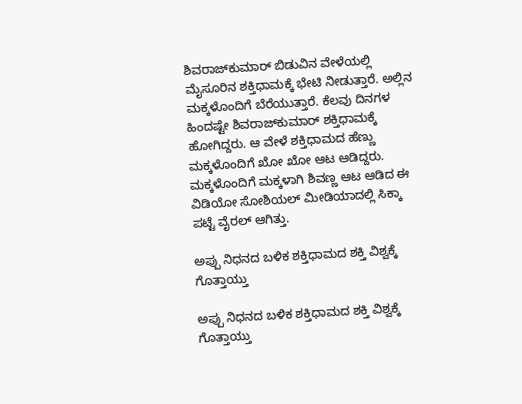ಶಿವರಾಜ್‌ಕುಮಾರ್ ಬಿಡುವಿನ ವೇಳೆಯಲ್ಲಿ ಮೈಸೂರಿನ ಶಕ್ತಿಧಾಮಕ್ಕೆ ಭೇಟಿ ನೀಡುತ್ತಾರೆ. ಅಲ್ಲಿನ ಮಕ್ಕಳೊಂದಿಗೆ ಬೆರೆಯುತ್ತಾರೆ. ಕೆಲವು ದಿನಗಳ ಹಿಂದಷ್ಟೇ ಶಿವರಾಜ್‌ಕುಮಾರ್ ಶಕ್ತಿಧಾಮಕ್ಕೆ ಹೋಗಿದ್ದರು. ಆ ವೇಳೆ ಶಕ್ತಿಧಾಮದ ಹೆಣ್ಣು ಮಕ್ಕಳೊಂದಿಗೆ ಖೋ ಖೋ ಆಟ ಆಡಿದ್ದರು. ಮಕ್ಕಳೊಂದಿಗೆ ಮಕ್ಕಳಾಗಿ ಶಿವಣ್ಣ ಆಟ ಆಡಿದ ಈ ವಿಡಿಯೋ ಸೋಶಿಯಲ್ ಮೀಡಿಯಾದಲ್ಲಿ ಸಿಕ್ಕಾ ಪಟ್ಟೆ ವೈರಲ್ ಆಗಿತ್ತು.

ಅಪ್ಪು ನಿಧನದ ಬಳಿಕ ಶಕ್ತಿಧಾಮದ ಶಕ್ತಿ ವಿಶ್ವಕ್ಕೆ ಗೊತ್ತಾಯ್ತು

ಅಪ್ಪು ನಿಧನದ ಬಳಿಕ ಶಕ್ತಿಧಾಮದ ಶಕ್ತಿ ವಿಶ್ವಕ್ಕೆ ಗೊತ್ತಾಯ್ತು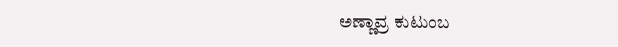ಅಣ್ಣಾವ್ರ ಕುಟುಂಬ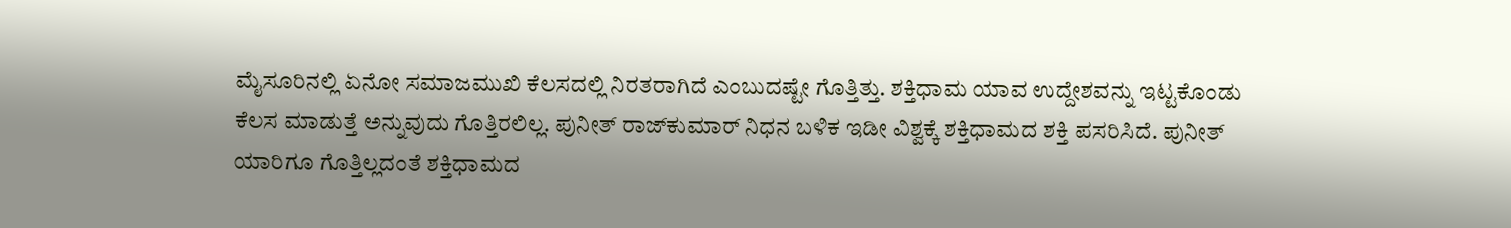ಮೈಸೂರಿನಲ್ಲಿ ಏನೋ ಸಮಾಜಮುಖಿ ಕೆಲಸದಲ್ಲಿ ನಿರತರಾಗಿದೆ ಎಂಬುದಷ್ಟೇ ಗೊತ್ತಿತ್ತು. ಶಕ್ತಿಧಾಮ ಯಾವ ಉದ್ದೇಶವನ್ನು ಇಟ್ಟಕೊಂಡು ಕೆಲಸ ಮಾಡುತ್ತೆ ಅನ್ನುವುದು ಗೊತ್ತಿರಲಿಲ್ಲ. ಪುನೀತ್ ರಾಜ್‌ಕುಮಾರ್ ನಿಧನ ಬಳಿಕ ಇಡೀ ವಿಶ್ವಕ್ಕೆ ಶಕ್ತಿಧಾಮದ ಶಕ್ತಿ ಪಸರಿಸಿದೆ. ಪುನೀತ್ ಯಾರಿಗೂ ಗೊತ್ತಿಲ್ಲದಂತೆ ಶಕ್ತಿಧಾಮದ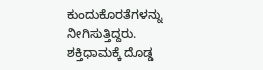ಕುಂದುಕೊರತೆಗಳನ್ನು ನೀಗಿಸುತ್ತಿದ್ದರು. ಶಕ್ತಿಧಾಮಕ್ಕೆ ದೊಡ್ಡ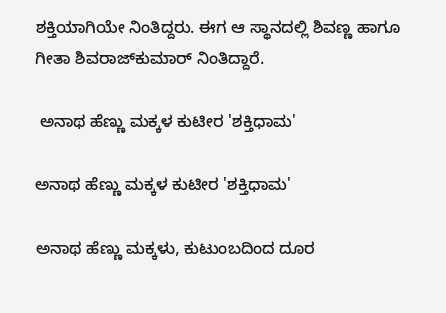ಶಕ್ತಿಯಾಗಿಯೇ ನಿಂತಿದ್ದರು. ಈಗ ಆ ಸ್ಥಾನದಲ್ಲಿ ಶಿವಣ್ಣ ಹಾಗೂ ಗೀತಾ ಶಿವರಾಜ್‌ಕುಮಾರ್ ನಿಂತಿದ್ದಾರೆ.

 ಅನಾಥ ಹೆಣ್ಣು ಮಕ್ಕಳ ಕುಟೀರ 'ಶಕ್ತಿಧಾಮ'

ಅನಾಥ ಹೆಣ್ಣು ಮಕ್ಕಳ ಕುಟೀರ 'ಶಕ್ತಿಧಾಮ'

ಅನಾಥ ಹೆಣ್ಣು ಮಕ್ಕಳು, ಕುಟುಂಬದಿಂದ ದೂರ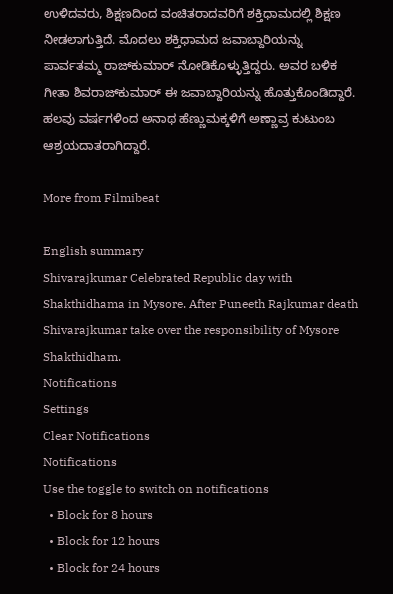ಉಳಿದವರು, ಶಿಕ್ಷಣದಿಂದ ವಂಚಿತರಾದವರಿಗೆ ಶಕ್ತಿಧಾಮದಲ್ಲಿ ಶಿಕ್ಷಣ ನೀಡಲಾಗುತ್ತಿದೆ. ಮೊದಲು ಶಕ್ತಿಧಾಮದ ಜವಾಬ್ದಾರಿಯನ್ನು ಪಾರ್ವತಮ್ಮ ರಾಜ್‌ಕುಮಾರ್ ನೋಡಿಕೊಳ್ಳುತ್ತಿದ್ದರು. ಅವರ ಬಳಿಕ ಗೀತಾ ಶಿವರಾಜ್‌ಕುಮಾರ್ ಈ ಜವಾಬ್ದಾರಿಯನ್ನು ಹೊತ್ತುಕೊಂಡಿದ್ದಾರೆ. ಹಲವು ವರ್ಷಗಳಿಂದ ಅನಾಥ ಹೆಣ್ಣುಮಕ್ಕಳಿಗೆ ಅಣ್ಣಾವ್ರ ಕುಟುಂಬ ಆಶ್ರಯದಾತರಾಗಿದ್ದಾರೆ.

More from Filmibeat

English summary
Shivarajkumar Celebrated Republic day with Shakthidhama in Mysore. After Puneeth Rajkumar death Shivarajkumar take over the responsibility of Mysore Shakthidham.
Notifications
Settings
Clear Notifications
Notifications
Use the toggle to switch on notifications
  • Block for 8 hours
  • Block for 12 hours
  • Block for 24 hours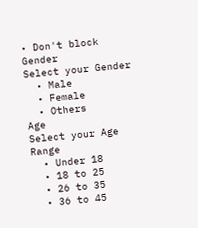• Don't block
Gender
Select your Gender
  • Male
  • Female
  • Others
Age
Select your Age Range
  • Under 18
  • 18 to 25
  • 26 to 35
  • 36 to 45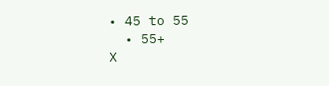• 45 to 55
  • 55+
X